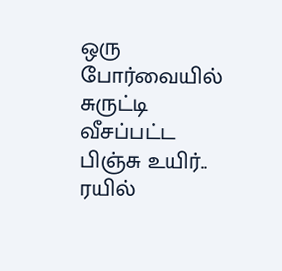ஒரு போர்வையில் சுருட்டி வீசப்பட்ட பிஞ்சு உயிர்.. ரயில்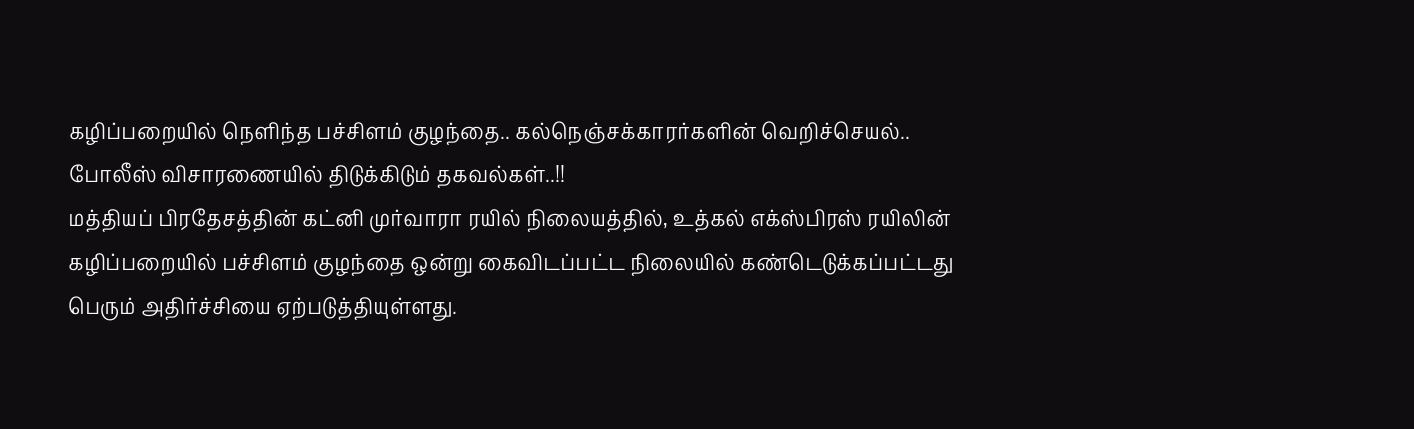கழிப்பறையில் நெளிந்த பச்சிளம் குழந்தை.. கல்நெஞ்சக்காரர்களின் வெறிச்செயல்.. போலீஸ் விசாரணையில் திடுக்கிடும் தகவல்கள்..!!
மத்தியப் பிரதேசத்தின் கட்னி முர்வாரா ரயில் நிலையத்தில், உத்கல் எக்ஸ்பிரஸ் ரயிலின் கழிப்பறையில் பச்சிளம் குழந்தை ஒன்று கைவிடப்பட்ட நிலையில் கண்டெடுக்கப்பட்டது பெரும் அதிர்ச்சியை ஏற்படுத்தியுள்ளது.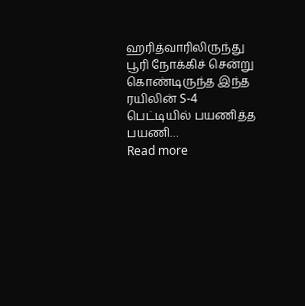ஹரித்வாரிலிருந்து பூரி நோக்கிச் சென்று கொண்டிருந்த இந்த ரயிலின் S-4 பெட்டியில் பயணித்த பயணி…
Read more